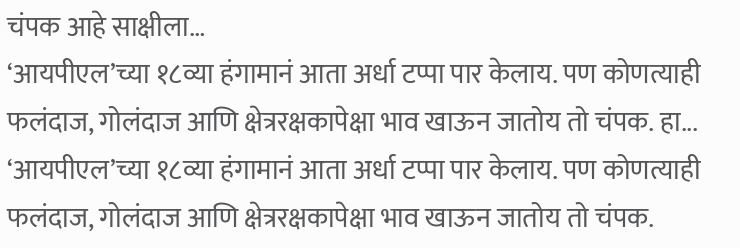चंपक आहे साक्षीला…
‘आयपीएल’च्या १८व्या हंगामानं आता अर्धा टप्पा पार केलाय. पण कोणत्याही फलंदाज, गोलंदाज आणि क्षेत्ररक्षकापेक्षा भाव खाऊन जातोय तो चंपक. हा...
‘आयपीएल’च्या १८व्या हंगामानं आता अर्धा टप्पा पार केलाय. पण कोणत्याही फलंदाज, गोलंदाज आणि क्षेत्ररक्षकापेक्षा भाव खाऊन जातोय तो चंपक.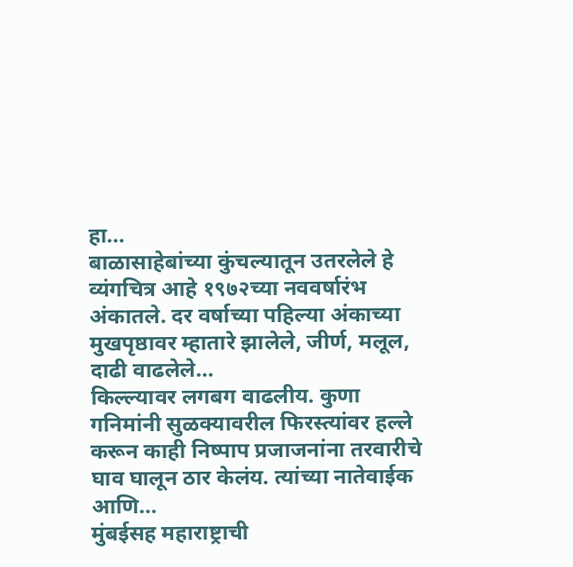हा...
बाळासाहेबांच्या कुंचल्यातून उतरलेले हे व्यंगचित्र आहे १९७२च्या नववर्षारंभ अंकातले. दर वर्षाच्या पहिल्या अंकाच्या मुखपृष्ठावर म्हातारे झालेले, जीर्ण, मलूल, दाढी वाढलेले...
किल्ल्यावर लगबग वाढलीय. कुणा गनिमांनी सुळक्यावरील फिरस्त्यांवर हल्ले करून काही निष्पाप प्रजाजनांना तरवारीचे घाव घालून ठार केलंय. त्यांच्या नातेवाईक आणि...
मुंबईसह महाराष्ट्राची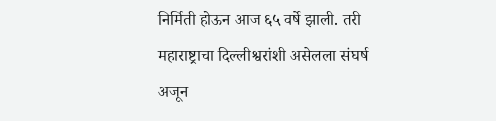निर्मिती होऊन आज ६५ वर्षे झाली. तरी महाराष्ट्राचा दिल्लीश्वरांशी असेलला संघर्ष अजून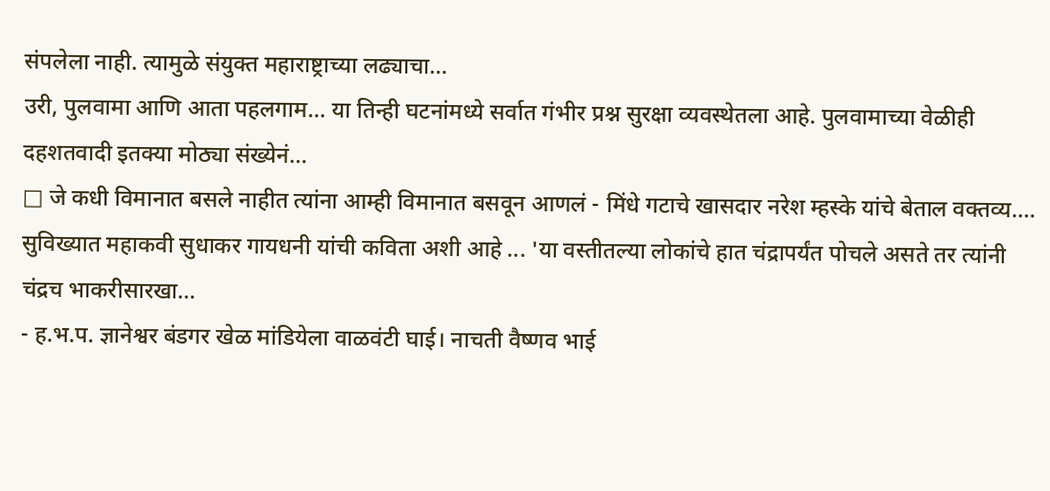संपलेला नाही. त्यामुळे संयुक्त महाराष्ट्राच्या लढ्याचा...
उरी, पुलवामा आणि आता पहलगाम... या तिन्ही घटनांमध्ये सर्वात गंभीर प्रश्न सुरक्षा व्यवस्थेतला आहे. पुलवामाच्या वेळीही दहशतवादी इतक्या मोठ्या संख्येनं...
□ जे कधी विमानात बसले नाहीत त्यांना आम्ही विमानात बसवून आणलं - मिंधे गटाचे खासदार नरेश म्हस्के यांचे बेताल वक्तव्य....
सुविख्यात महाकवी सुधाकर गायधनी यांची कविता अशी आहे ... 'या वस्तीतल्या लोकांचे हात चंद्रापर्यंत पोचले असते तर त्यांनी चंद्रच भाकरीसारखा...
- ह.भ.प. ज्ञानेश्वर बंडगर खेळ मांडियेला वाळवंटी घाई। नाचती वैष्णव भाई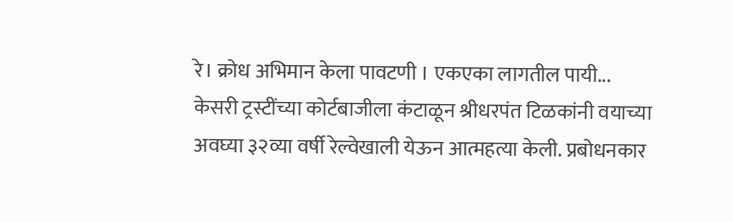रे। क्रोध अभिमान केला पावटणी । एकएका लागतील पायी...
केसरी ट्रस्टींच्या कोर्टबाजीला कंटाळून श्रीधरपंत टिळकांनी वयाच्या अवघ्या ३२व्या वर्षी रेल्वेखाली येऊन आत्महत्या केली. प्रबोधनकार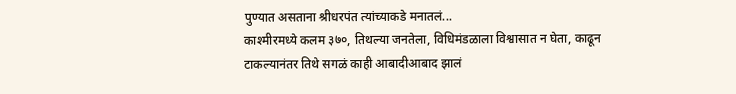पुण्यात असताना श्रीधरपंत त्यांच्याकडे मनातलं...
काश्मीरमध्ये कलम ३७०, तिथल्या जनतेला, विधिमंडळाला विश्वासात न घेता, काढून टाकल्यानंतर तिथे सगळं काही आबादीआबाद झालं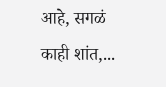आहे, सगळं काही शांत,...